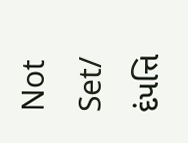Not Set/ દંપત્તિ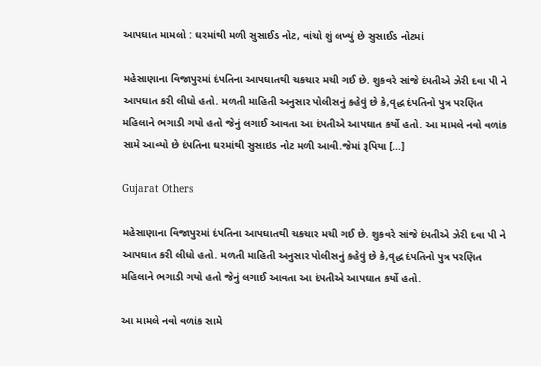આપઘાત મામલો : ઘરમાંથી મળી સુસાઈડ નોટ, વાંચો શું લખ્યું છે સુસાઈડ નોટમાં

મહેસાણાના વિજાપુરમાં દંપતિના આપઘાતથી ચકચાર મચી ગઈ છે. શુકવરે સાંજે દંપતીએ ઝેરી દવા પી ને આપઘાત કરી લીધો હતો. મળતી માહિતી અનુસાર પોલીસનું કહેવું છે કે,વૃદ્ધ દંપતિનો પુત્ર પરણિત મહિલાને ભગાડી ગયો હતો જેનું લગાઈ આવતા આ દંપતીએ આપઘાત કર્યો હતો. આ મામલે નવો વળાંક સામે આવ્યો છે દંપતિના ઘરમાંથી સુસાઇડ નોટ મળી આવી.જેમાં રૂપિયા […]

Gujarat Others

મહેસાણાના વિજાપુરમાં દંપતિના આપઘાતથી ચકચાર મચી ગઈ છે. શુકવરે સાંજે દંપતીએ ઝેરી દવા પી ને આપઘાત કરી લીધો હતો. મળતી માહિતી અનુસાર પોલીસનું કહેવું છે કે,વૃદ્ધ દંપતિનો પુત્ર પરણિત મહિલાને ભગાડી ગયો હતો જેનું લગાઈ આવતા આ દંપતીએ આપઘાત કર્યો હતો.

આ મામલે નવો વળાંક સામે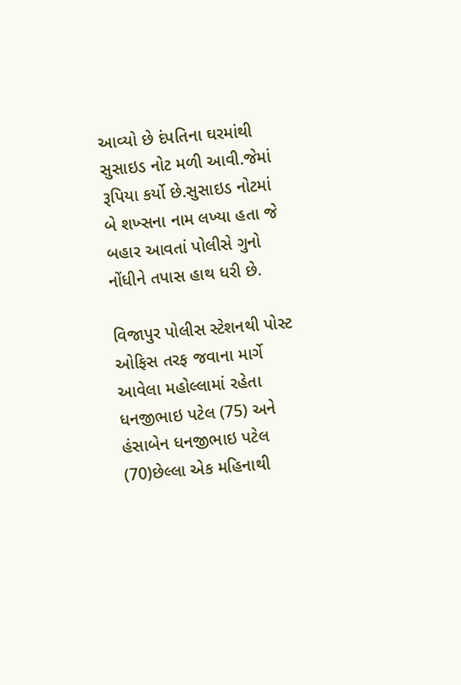આવ્યો છે દંપતિના ઘરમાંથી સુસાઇડ નોટ મળી આવી.જેમાં રૂપિયા કર્યો છે.સુસાઇડ નોટમાં બે શખ્સના નામ લખ્યા હતા જે બહાર આવતાં પોલીસે ગુનો નોંધીને તપાસ હાથ ધરી છે.

વિજાપુર પોલીસ સ્ટેશનથી પોસ્ટ ઓફિસ તરફ જવાના માર્ગે આવેલા મહોલ્લામાં રહેતા ધનજીભાઇ પટેલ (75) અને હંસાબેન ધનજીભાઇ પટેલ (70)છેલ્લા એક મહિનાથી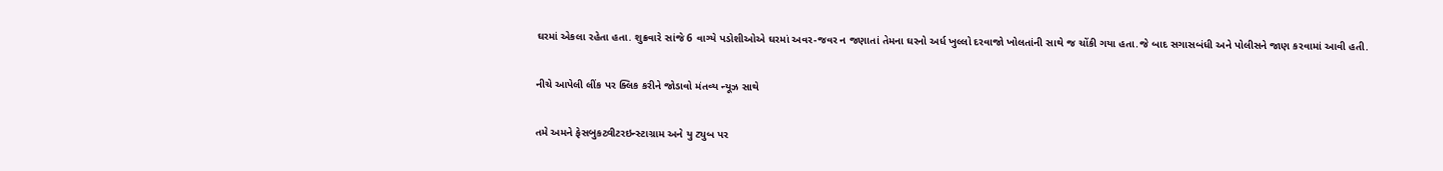ઘરમાં એકલા રહેતા હતા. શુક્રવારે સાંજે 6 વાગ્યે પડોશીઓએ ઘરમાં અવર-જવર ન જણાતાં તેમના ઘરનો અર્ધ ખુલ્લો દરવાજો ખોલતાંની સાથે જ ચોંકી ગયા હતા.જે બાદ સગાસબંધી અને પોલીસને જાણ કરવામાં આવી હતી.

નીચે આપેલી લીંક પર ક્લિક કરીને જોડાવો મંતવ્ય ન્યૂઝ સાથે

તમે અમને ફેસબુકટ્વીટરઇન્સ્ટાગ્રામ અને યુ ટ્યુબ પર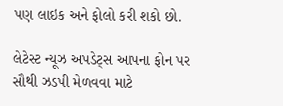પણ લાઇક અને ફોલો કરી શકો છો.

લેટેસ્ટ ન્યૂઝ અપડેટ્સ આપના ફોન પર સૌથી ઝડપી મેળવવા માટે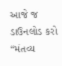આજે જ ડાઉનલોડ કરો “મંતવ્ય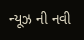ન્યૂઝ ની નવી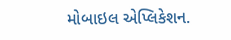મોબાઇલ એપ્લિકેશન.